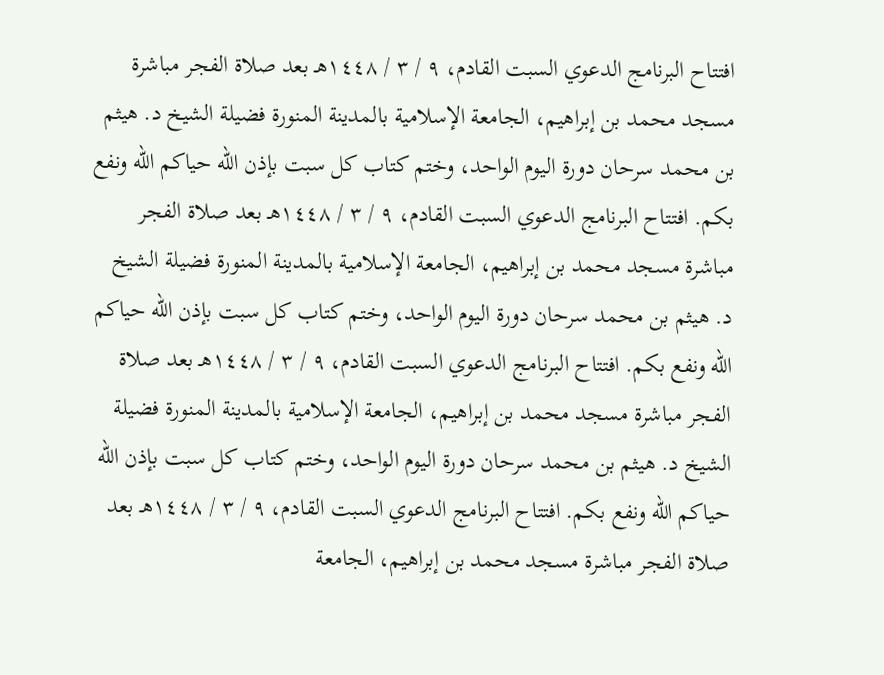افتتاح البرنامج الدعوي السبت القادم، ٩ / ٣ / ١٤٤٨هـ بعد صلاة الفجر مباشرة مسجد محمد بن إبراهيم، الجامعة الإسلامية بالمدينة المنورة فضيلة الشيخ د. هيثم بن محمد سرحان دورة اليوم الواحد، وختم كتاب كل سبت بإذن الله حياكم الله ونفع بكم. افتتاح البرنامج الدعوي السبت القادم، ٩ / ٣ / ١٤٤٨هـ بعد صلاة الفجر مباشرة مسجد محمد بن إبراهيم، الجامعة الإسلامية بالمدينة المنورة فضيلة الشيخ د. هيثم بن محمد سرحان دورة اليوم الواحد، وختم كتاب كل سبت بإذن الله حياكم الله ونفع بكم. افتتاح البرنامج الدعوي السبت القادم، ٩ / ٣ / ١٤٤٨هـ بعد صلاة الفجر مباشرة مسجد محمد بن إبراهيم، الجامعة الإسلامية بالمدينة المنورة فضيلة الشيخ د. هيثم بن محمد سرحان دورة اليوم الواحد، وختم كتاب كل سبت بإذن الله حياكم الله ونفع بكم. افتتاح البرنامج الدعوي السبت القادم، ٩ / ٣ / ١٤٤٨هـ بعد صلاة الفجر مباشرة مسجد محمد بن إبراهيم، الجامعة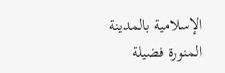الإسلامية بالمدينة المنورة فضيلة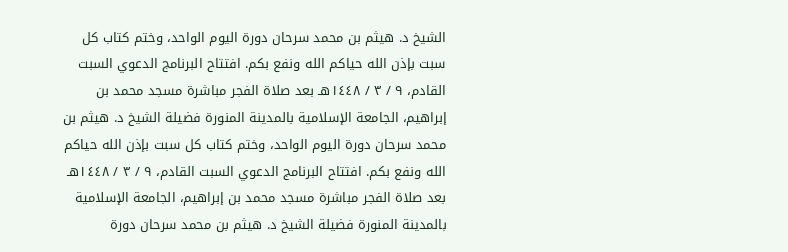الشيخ د. هيثم بن محمد سرحان دورة اليوم الواحد، وختم كتاب كل سبت بإذن الله حياكم الله ونفع بكم. افتتاح البرنامج الدعوي السبت القادم، ٩ / ٣ / ١٤٤٨هـ بعد صلاة الفجر مباشرة مسجد محمد بن إبراهيم، الجامعة الإسلامية بالمدينة المنورة فضيلة الشيخ د. هيثم بن محمد سرحان دورة اليوم الواحد، وختم كتاب كل سبت بإذن الله حياكم الله ونفع بكم. افتتاح البرنامج الدعوي السبت القادم، ٩ / ٣ / ١٤٤٨هـ بعد صلاة الفجر مباشرة مسجد محمد بن إبراهيم، الجامعة الإسلامية بالمدينة المنورة فضيلة الشيخ د. هيثم بن محمد سرحان دورة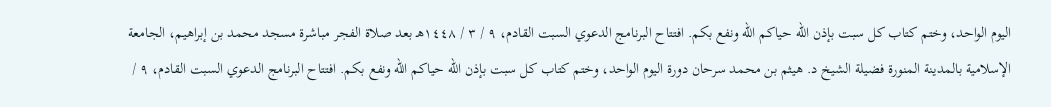اليوم الواحد، وختم كتاب كل سبت بإذن الله حياكم الله ونفع بكم. افتتاح البرنامج الدعوي السبت القادم، ٩ / ٣ / ١٤٤٨هـ بعد صلاة الفجر مباشرة مسجد محمد بن إبراهيم، الجامعة الإسلامية بالمدينة المنورة فضيلة الشيخ د. هيثم بن محمد سرحان دورة اليوم الواحد، وختم كتاب كل سبت بإذن الله حياكم الله ونفع بكم. افتتاح البرنامج الدعوي السبت القادم، ٩ /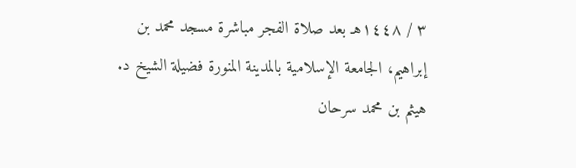٣ / ١٤٤٨هـ بعد صلاة الفجر مباشرة مسجد محمد بن إبراهيم، الجامعة الإسلامية بالمدينة المنورة فضيلة الشيخ د. هيثم بن محمد سرحان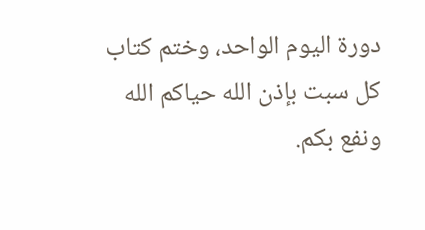دورة اليوم الواحد، وختم كتاب كل سبت بإذن الله حياكم الله ونفع بكم.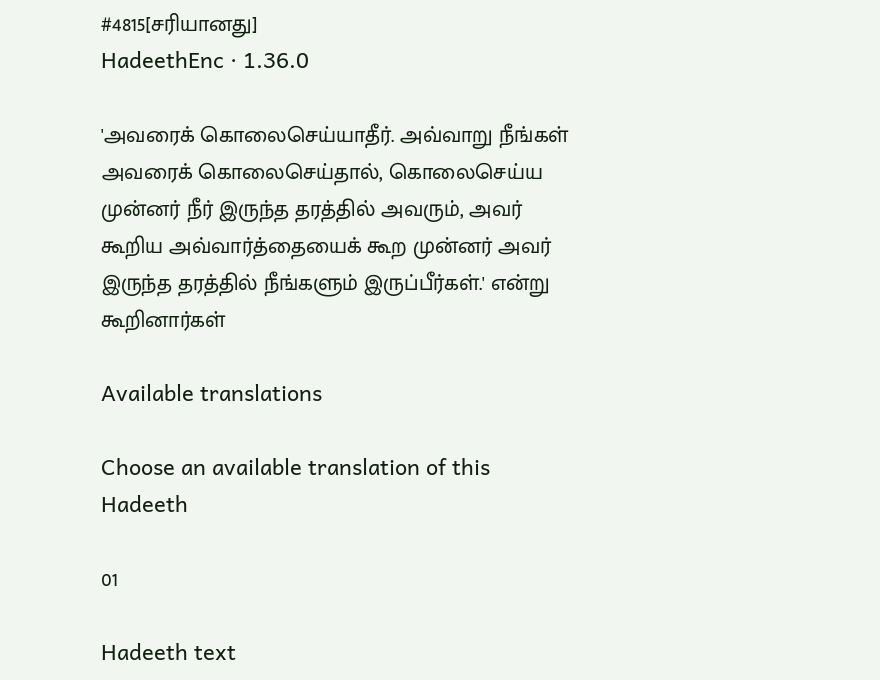#4815[சரியானது]
HadeethEnc · 1.36.0

'அவரைக் கொலைசெய்யாதீர். அவ்வாறு நீங்கள் அவரைக் கொலைசெய்தால், கொலைசெய்ய முன்னர் நீர் இருந்த தரத்தில் அவரும், அவர் கூறிய அவ்வார்த்தையைக் கூற முன்னர் அவர் இருந்த தரத்தில் நீங்களும் இருப்பீர்கள்.' என்று கூறினார்கள்

Available translations

Choose an available translation of this Hadeeth

01

Hadeeth text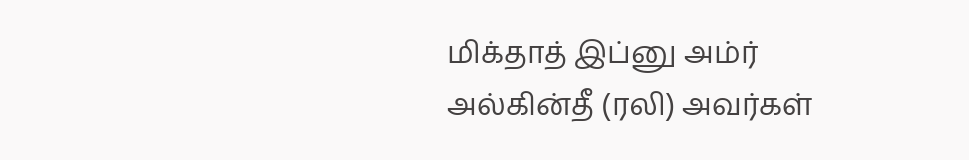மிக்தாத் இப்னு அம்ர் அல்கின்தீ (ரலி) அவர்கள்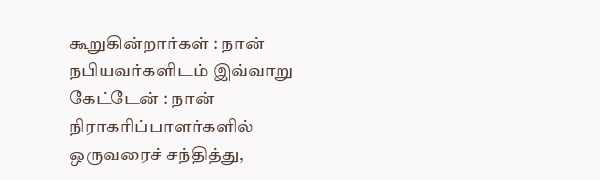கூறுகின்றார்கள் : நான் நபியவர்களிடம் இவ்வாறு கேட்டேன் : நான் நிராகரிப்பாளர்களில் ஒருவரைச் சந்தித்து,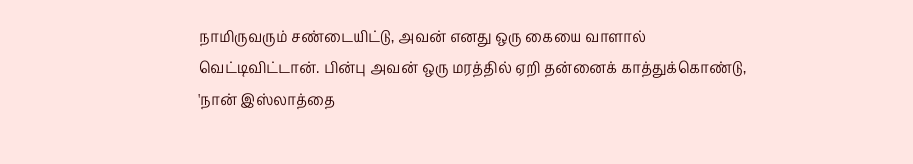நாமிருவரும் சண்டையிட்டு, அவன் எனது ஒரு கையை வாளால் வெட்டிவிட்டான். பின்பு அவன் ஒரு மரத்தில் ஏறி தன்னைக் காத்துக்கொண்டு, 'நான் இஸ்லாத்தை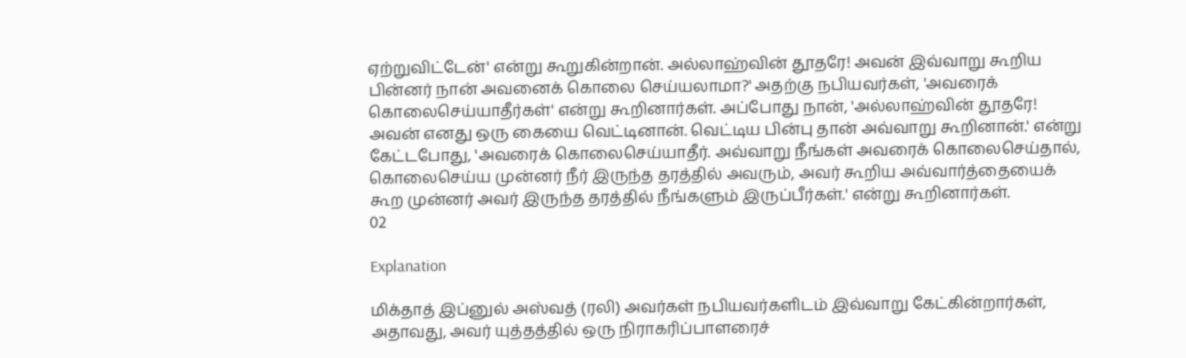ஏற்றுவிட்டேன்' என்று கூறுகின்றான். அல்லாஹ்வின் தூதரே! அவன் இவ்வாறு கூறிய பின்னர் நான் அவனைக் கொலை செய்யலாமா?' அதற்கு நபியவர்கள், 'அவரைக் கொலைசெய்யாதீர்கள்' என்று கூறினார்கள். அப்போது நான், 'அல்லாஹ்வின் தூதரே! அவன் எனது ஒரு கையை வெட்டினான். வெட்டிய பின்பு தான் அவ்வாறு கூறினான்.' என்று கேட்டபோது, 'அவரைக் கொலைசெய்யாதீர். அவ்வாறு நீங்கள் அவரைக் கொலைசெய்தால், கொலைசெய்ய முன்னர் நீர் இருந்த தரத்தில் அவரும், அவர் கூறிய அவ்வார்த்தையைக் கூற முன்னர் அவர் இருந்த தரத்தில் நீங்களும் இருப்பீர்கள்.' என்று கூறினார்கள்.
02

Explanation

மிக்தாத் இப்னுல் அஸ்வத் (ரலி) அவர்கள் நபியவர்களிடம் இவ்வாறு கேட்கின்றார்கள், அதாவது, அவர் யுத்தத்தில் ஒரு நிராகரிப்பாளரைச்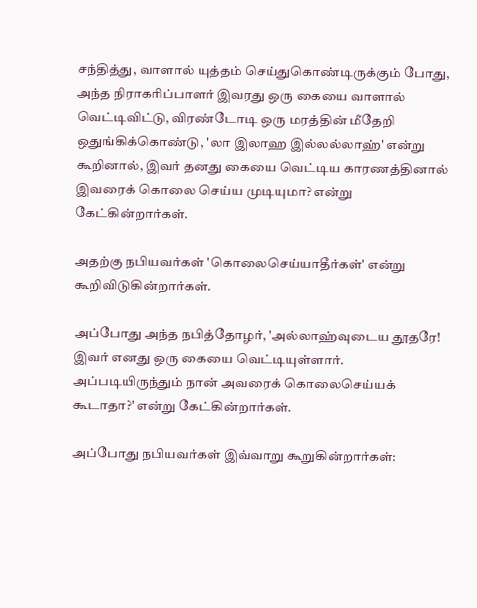சந்தித்து, வாளால் யுத்தம் செய்துகொண்டிருக்கும் போது, அந்த நிராகரிப்பாளர் இவரது ஒரு கையை வாளால் வெட்டிவிட்டு, விரண்டோடி ஒரு மரத்தின் மீதேறி ஒதுங்கிக்கொண்டு, 'லா இலாஹ இல்லல்லாஹ்' என்று கூறினால், இவர் தனது கையை வெட்டிய காரணத்தினால் இவரைக் கொலை செய்ய முடியுமா? என்று கேட்கின்றார்கள்.

அதற்கு நபியவர்கள் 'கொலைசெய்யாதீர்கள்' என்று கூறிவிடுகின்றார்கள்.

அப்போது அந்த நபித்தோழர், 'அல்லாஹ்வுடைய தூதரே! இவர் எனது ஒரு கையை வெட்டியுள்ளார். அப்படியிருந்தும் நான் அவரைக் கொலைசெய்யக் கூடாதா?' என்று கேட்கின்றார்கள்.

அப்போது நபியவர்கள் இவ்வாறு கூறுகின்றார்கள்: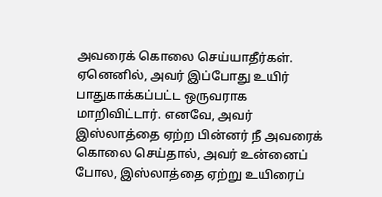அவரைக் கொலை செய்யாதீர்கள். ஏனெனில், அவர் இப்போது உயிர் பாதுகாக்கப்பட்ட ஒருவராக மாறிவிட்டார். எனவே, அவர் இஸ்லாத்தை ஏற்ற பின்னர் நீ அவரைக் கொலை செய்தால், அவர் உன்னைப் போல, இஸ்லாத்தை ஏற்று உயிரைப்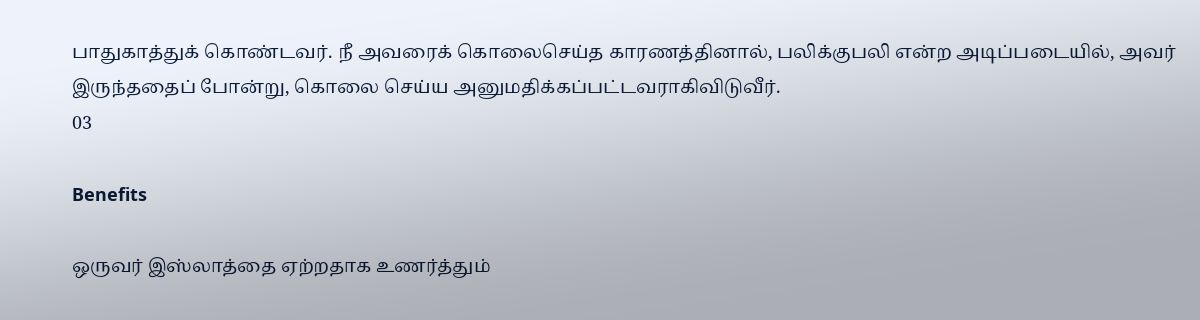பாதுகாத்துக் கொண்டவர். நீ அவரைக் கொலைசெய்த காரணத்தினால், பலிக்குபலி என்ற அடிப்படையில், அவர் இருந்ததைப் போன்று, கொலை செய்ய அனுமதிக்கப்பட்டவராகிவிடுவீர்.
03

Benefits

ஒருவர் இஸ்லாத்தை ஏற்றதாக உணர்த்தும்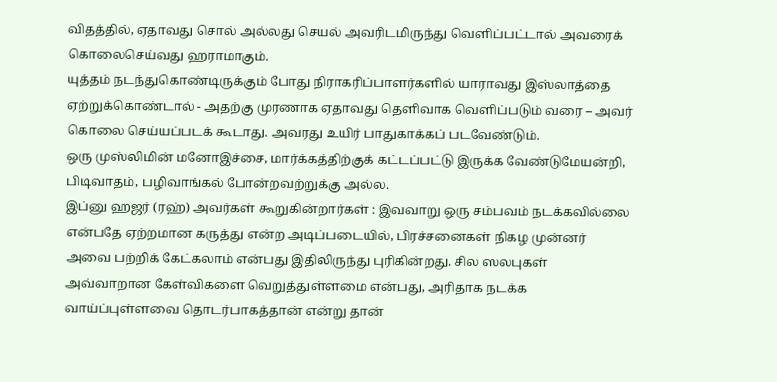விதத்தில், ஏதாவது சொல் அல்லது செயல் அவரிடமிருந்து வெளிப்பட்டால் அவரைக் கொலைசெய்வது ஹராமாகும்.
யுத்தம் நடந்துகொண்டிருக்கும் போது நிராகரிப்பாளர்களில் யாராவது இஸ்லாத்தை ஏற்றுக்கொண்டால் - அதற்கு முரணாக ஏதாவது தெளிவாக வெளிப்படும் வரை – அவர் கொலை செய்யப்படக் கூடாது. அவரது உயிர் பாதுகாக்கப் படவேண்டும்.
ஒரு முஸ்லிமின் மனோஇச்சை, மார்க்கத்திற்குக் கட்டப்பட்டு இருக்க வேண்டுமேயன்றி, பிடிவாதம், பழிவாங்கல் போன்றவற்றுக்கு அல்ல.
இப்னு ஹஜர் (ரஹ்) அவர்கள் கூறுகின்றார்கள் : இவவாறு ஒரு சம்பவம் நடக்கவில்லை என்பதே ஏற்றமான கருத்து என்ற அடிப்படையில், பிரச்சனைகள் நிகழ முன்னர் அவை பற்றிக் கேட்கலாம் என்பது இதிலிருந்து புரிகின்றது. சில ஸலபுகள் அவ்வாறான கேள்விகளை வெறுத்துள்ளமை என்பது, அரிதாக நடக்க வாய்ப்புள்ளவை தொடர்பாகத்தான் என்று தான்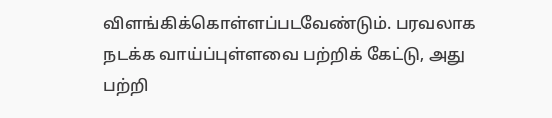விளங்கிக்கொள்ளப்படவேண்டும். பரவலாக நடக்க வாய்ப்புள்ளவை பற்றிக் கேட்டு, அது பற்றி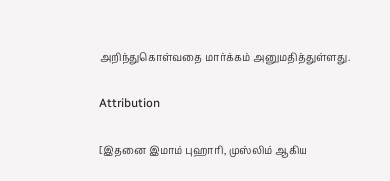அறிந்துகொள்வதை மார்க்கம் அனுமதித்துள்ளது.

Attribution

[இதனை இமாம் புஹாரி, முஸ்லிம் ஆகிய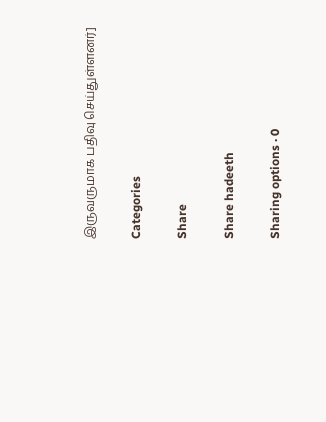இருவருமாக பதிவு செய்துள்ளனர்]

Categories

Share

Share hadeeth

Sharing options · 0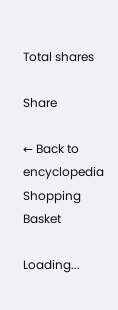Total shares

Share

← Back to encyclopedia
Shopping Basket

Loading...